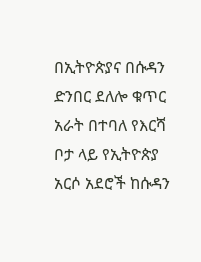በኢትዮጵያና በሱዳን ድንበር ደለሎ ቁጥር አራት በተባለ የእርሻ ቦታ ላይ የኢትዮጵያ አርሶ አደሮች ከሱዳን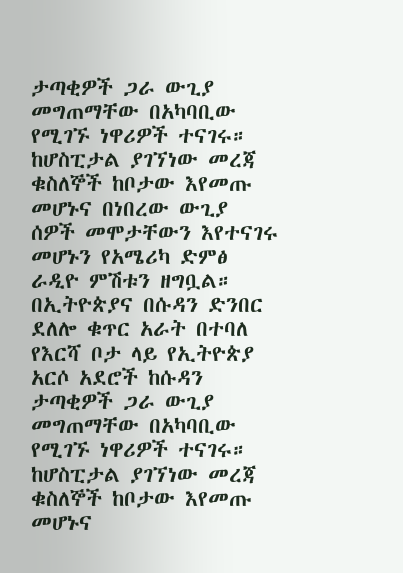ታጣቂዎች ጋራ ውጊያ መግጠማቸው በአካባቢው የሚገኙ ነዋሪዎች ተናገሩ። ከሆስፒታል ያገኘነው መረጃ ቁስለኞች ከቦታው እየመጡ መሆኑና በነበረው ውጊያ ሰዎች መሞታቸውን እየተናገሩ መሆኑን የአሜሪካ ድምፅ ራዲዮ ምሽቱን ዘግቧል።
በኢትዮጵያና በሱዳን ድንበር ደለሎ ቁጥር አራት በተባለ የእርሻ ቦታ ላይ የኢትዮጵያ አርሶ አደሮች ከሱዳን ታጣቂዎች ጋራ ውጊያ መግጠማቸው በአካባቢው የሚገኙ ነዋሪዎች ተናገሩ። ከሆስፒታል ያገኘነው መረጃ ቁስለኞች ከቦታው እየመጡ መሆኑና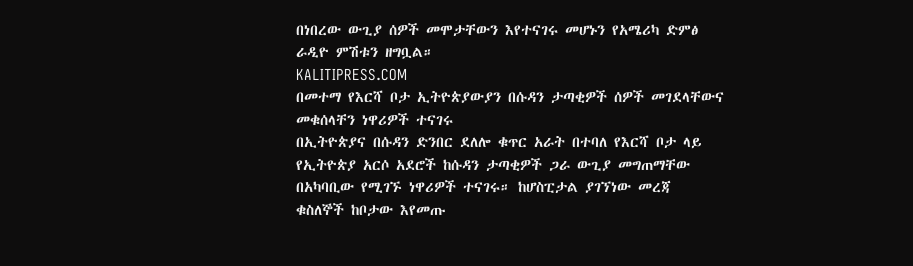በነበረው ውጊያ ሰዎች መሞታቸውን እየተናገሩ መሆኑን የአሜሪካ ድምፅ ራዲዮ ምሽቱን ዘግቧል።
KALITIPRESS.COM
በመተማ የእርሻ ቦታ ኢትዮጵያውያን በሱዳን ታጣቂዎች ሰዎች መገደላቸውና መቁሰላቸን ነዋሪዎች ተናገሩ
በኢትዮጵያና በሱዳን ድንበር ደለሎ ቁጥር አራት በተባለ የእርሻ ቦታ ላይ የኢትዮጵያ አርሶ አደሮች ከሱዳን ታጣቂዎች ጋራ ውጊያ መግጠማቸው በአካባቢው የሚገኙ ነዋሪዎች ተናገሩ። ከሆስፒታል ያገኘነው መረጃ ቁስለኞች ከቦታው እየመጡ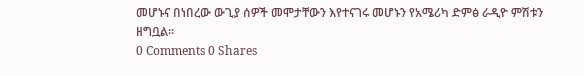መሆኑና በነበረው ውጊያ ሰዎች መሞታቸውን እየተናገሩ መሆኑን የአሜሪካ ድምፅ ራዲዮ ምሽቱን ዘግቧል።
0 Comments 0 Shares